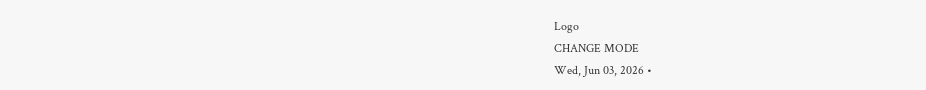Logo
CHANGE MODE
Wed, Jun 03, 2026 •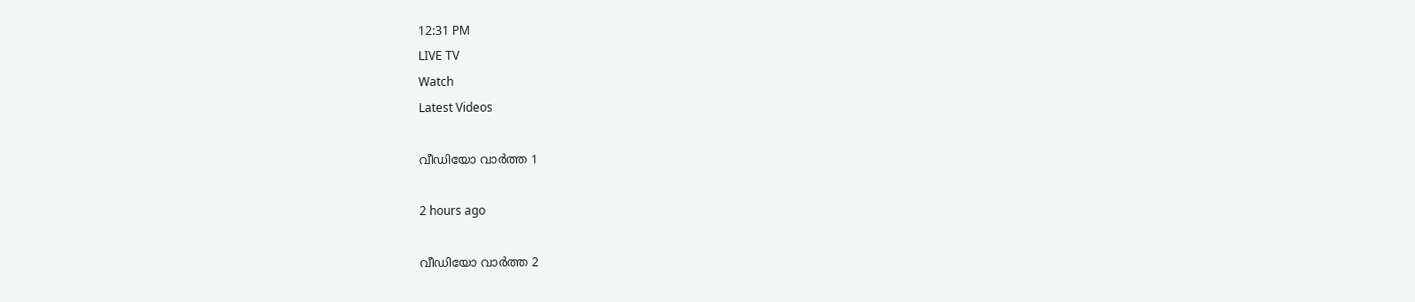12:31 PM
LIVE TV
Watch
Latest Videos

വീഡിയോ വാർത്ത 1

2 hours ago

വീഡിയോ വാർത്ത 2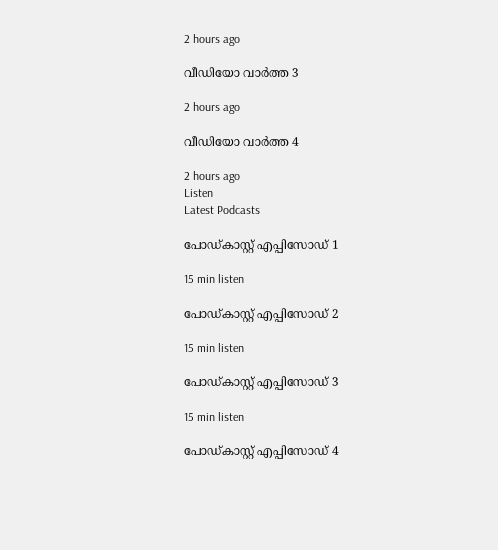2 hours ago

വീഡിയോ വാർത്ത 3

2 hours ago

വീഡിയോ വാർത്ത 4

2 hours ago
Listen
Latest Podcasts

പോഡ്കാസ്റ്റ് എപ്പിസോഡ് 1

15 min listen

പോഡ്കാസ്റ്റ് എപ്പിസോഡ് 2

15 min listen

പോഡ്കാസ്റ്റ് എപ്പിസോഡ് 3

15 min listen

പോഡ്കാസ്റ്റ് എപ്പിസോഡ് 4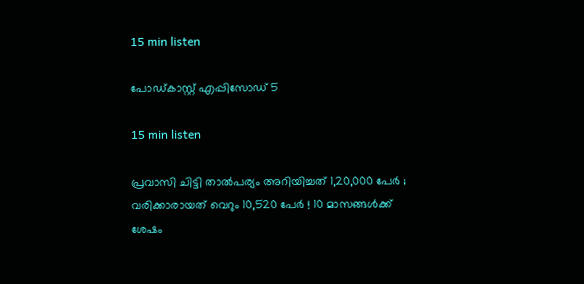15 min listen

പോഡ്കാസ്റ്റ് എപ്പിസോഡ് 5

15 min listen

പ്രവാസി ചിട്ടി താല്‍പര്യം അറിയിച്ചത് 1,20,000 പേര്‍ ; വരിക്കാരായത് വെറും 10,520 പേര്‍ ! 10 മാസങ്ങള്‍ക്ക് ശേഷം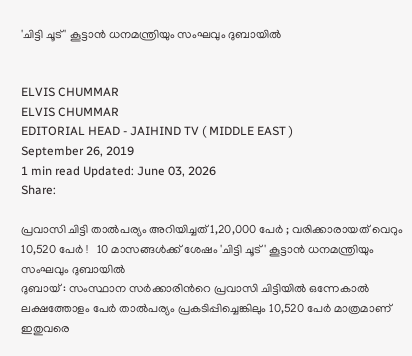'ചിട്ടി ചൂട് ' കൂട്ടാന്‍ ധനമന്ത്രിയും സംഘവും ദുബായില്‍


ELVIS CHUMMAR
ELVIS CHUMMAR
EDITORIAL HEAD - JAIHIND TV ( MIDDLE EAST )
September 26, 2019
1 min read Updated: June 03, 2026
Share:

പ്രവാസി ചിട്ടി താല്‍പര്യം അറിയിച്ചത് 1,20,000 പേര്‍ ; വരിക്കാരായത് വെറും 10,520 പേര്‍ !   10 മാസങ്ങള്‍ക്ക് ശേഷം 'ചിട്ടി ചൂട് ' കൂട്ടാന്‍ ധനമന്ത്രിയും സംഘവും ദുബായില്‍
ദുബായ് : സംസ്ഥാന സര്‍ക്കാരിന്‍റെ പ്രവാസി ചിട്ടിയില്‍ ഒന്നേകാല്‍ ലക്ഷത്തോളം പേര്‍ താല്‍പര്യം പ്രകടിപ്പിച്ചെങ്കിലും 10,520 പേർ മാത്രമാണ് ഇതുവരെ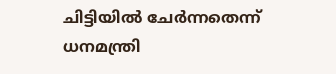ചിട്ടിയില്‍ ചേര്‍ന്നതെന്ന് ധനമന്ത്രി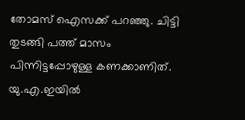തോമസ് ഐസക്ക് പറഞ്ഞു. ചിട്ടി തുടങ്ങി പത്ത് മാസം പിന്നിട്ടപ്പോഴുള്ള കണക്കാണിത്. യു.എ.ഇയില്‍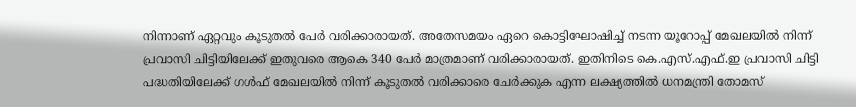നിന്നാണ് ഏറ്റവും കൂടുതല്‍ പേര്‍ വരിക്കാരായത്. അതേസമയം ഏറെ കൊട്ടിഘോഷിച്ച് നടന്ന യൂറോപ്പ് മേഖലയില്‍ നിന്ന് പ്രവാസി ചിട്ടിയിലേക്ക് ഇതുവരെ ആകെ 340 പേർ മാത്രമാണ് വരിക്കാരായത്. ഇതിനിടെ കെ.എസ്.എഫ്.ഇ പ്രവാസി ചിട്ടി പദ്ധതിയിലേക്ക് ഗള്‍ഫ് മേഖലയില്‍ നിന്ന് കൂടുതല്‍ വരിക്കാരെ ചേര്‍ക്കുക എന്ന ലക്ഷ്യത്തില്‍ ധനമന്ത്രി തോമസ്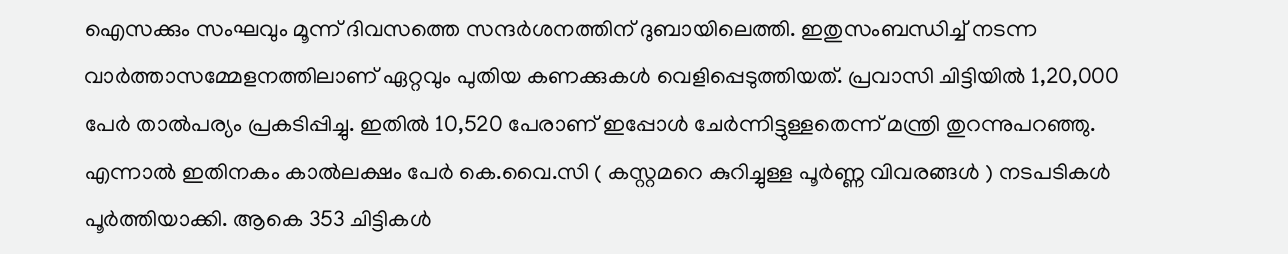ഐസക്കും സംഘവും മൂന്ന് ദിവസത്തെ സന്ദര്‍ശനത്തിന് ദുബായിലെത്തി. ഇതുസംബന്ധിച്ച് നടന്ന വാര്‍ത്താസമ്മേളനത്തിലാണ് ഏറ്റവും പുതിയ കണക്കുകള്‍ വെളിപ്പെടുത്തിയത്. പ്രവാസി ചിട്ടിയില്‍ 1,20,000 പേര്‍ താല്‍പര്യം പ്രകടിപ്പിച്ചു. ഇതില്‍ 10,520 പേരാണ് ഇപ്പോള്‍ ചേര്‍ന്നിട്ടുള്ളതെന്ന് മന്ത്രി തുറന്നുപറഞ്ഞു. എന്നാല്‍ ഇതിനകം കാല്‍ലക്ഷം പേര്‍ കെ.വൈ.സി ( കസ്റ്റമറെ കുറിച്ചുള്ള പൂര്‍ണ്ണ വിവരങ്ങള്‍ ) നടപടികള്‍ പൂര്‍ത്തിയാക്കി. ആകെ 353 ചിട്ടികള്‍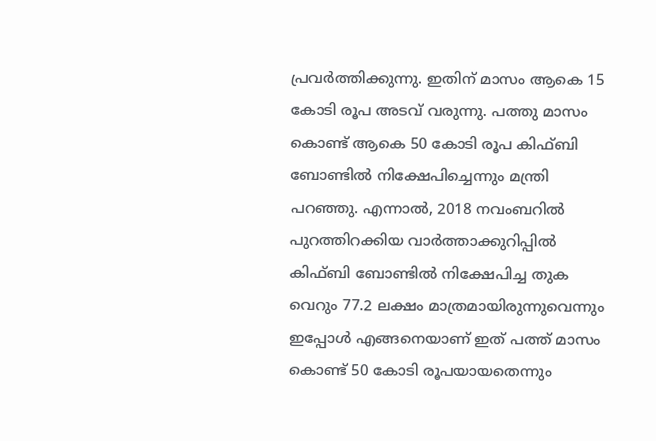പ്രവര്‍ത്തിക്കുന്നു. ഇതിന് മാസം ആകെ 15 കോടി രൂപ അടവ് വരുന്നു. പത്തു മാസം കൊണ്ട് ആകെ 50 കോടി രൂപ കിഫ്ബി ബോണ്ടില്‍ നിക്ഷേപിച്ചെന്നും മന്ത്രി പറഞ്ഞു. എന്നാല്‍, 2018 നവംബറില്‍ പുറത്തിറക്കിയ വാര്‍ത്താക്കുറിപ്പില്‍ കിഫ്ബി ബോണ്ടില്‍ നിക്ഷേപിച്ച തുക വെറും 77.2 ലക്ഷം മാത്രമായിരുന്നുവെന്നും ഇപ്പോള്‍ എങ്ങനെയാണ് ഇത് പത്ത് മാസം കൊണ്ട് 50 കോടി രൂപയായതെന്നും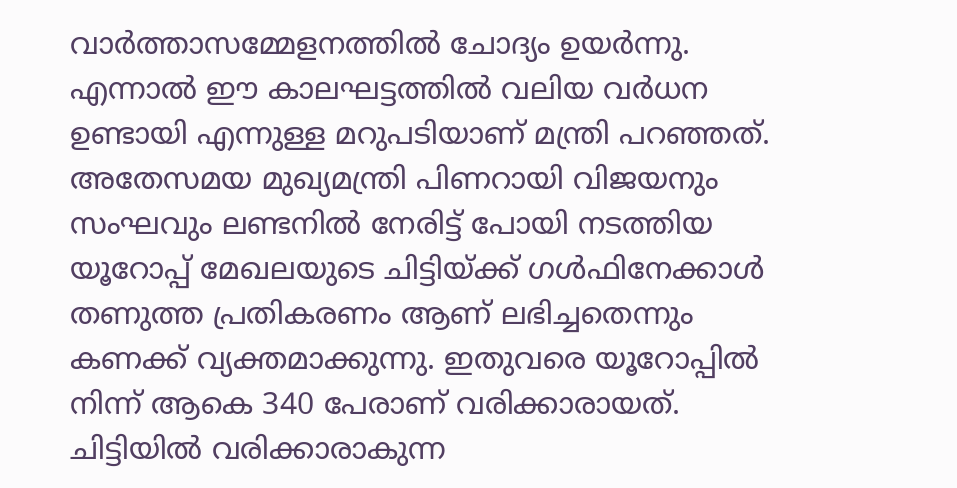വാര്‍ത്താസമ്മേളനത്തില്‍ ചോദ്യം ഉയര്‍ന്നു. എന്നാല്‍ ഈ കാലഘട്ടത്തില്‍ വലിയ വര്‍ധന ഉണ്ടായി എന്നുള്ള മറുപടിയാണ് മന്ത്രി പറഞ്ഞത്. അതേസമയ മുഖ്യമന്ത്രി പിണറായി വിജയനും സംഘവും ലണ്ടനില്‍ നേരിട്ട് പോയി നടത്തിയ യൂറോപ്പ് മേഖലയുടെ ചിട്ടിയ്ക്ക് ഗള്‍ഫിനേക്കാള്‍ തണുത്ത പ്രതികരണം ആണ് ലഭിച്ചതെന്നും കണക്ക് വ്യക്തമാക്കുന്നു. ഇതുവരെ യൂറോപ്പില്‍ നിന്ന് ആകെ 340 പേരാണ് വരിക്കാരായത്. ചിട്ടിയില്‍ വരിക്കാരാകുന്ന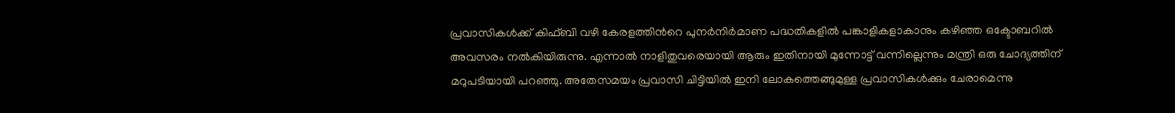പ്രവാസികള്‍ക്ക് കിഫ്ബി വഴി കേരളത്തിന്‍റെ പുനര്‍നിര്‍മാണ പദ്ധതികളില്‍ പങ്കാളികളാകാനും കഴിഞ്ഞ ഒക്ടോബറില്‍ അവസരം നല്‍കിയിരുന്നു. എന്നാല്‍ നാളിതുവരെയായി ആരും ഇതിനായി മുന്നോട്ട് വന്നില്ലെന്നും മന്ത്രി ഒരു ചോദ്യത്തിന് മറുപടിയായി പറഞ്ഞു. അതേസമയം പ്രവാസി ചിട്ടിയില്‍ ഇനി ലോകത്തെങ്ങുമുള്ള പ്രവാസികള്‍ക്കും ചേരാമെന്നു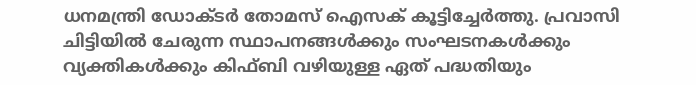ധനമന്ത്രി ഡോക്ടര്‍ തോമസ് ഐസക് കൂട്ടിച്ചേര്‍ത്തു. പ്രവാസി ചിട്ടിയില്‍ ചേരുന്ന സ്ഥാപനങ്ങള്‍ക്കും സംഘടനകള്‍ക്കും വ്യക്തികള്‍ക്കും കിഫ്ബി വഴിയുള്ള ഏത് പദ്ധതിയും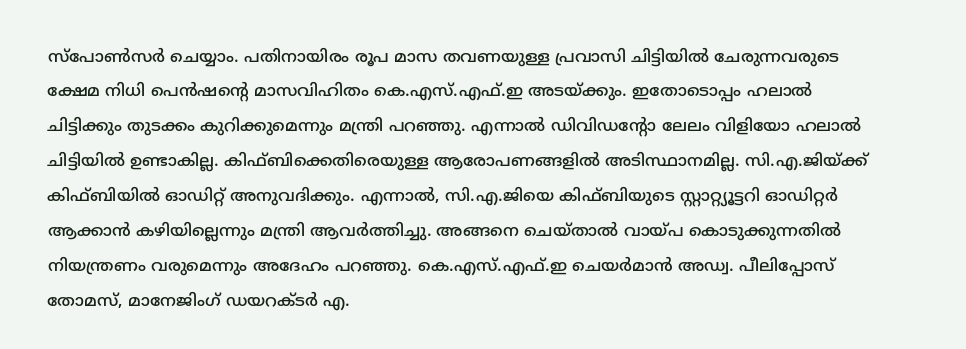സ്‌പോണ്‍സര്‍ ചെയ്യാം. പതിനായിരം രൂപ മാസ തവണയുള്ള പ്രവാസി ചിട്ടിയില്‍ ചേരുന്നവരുടെ ക്ഷേമ നിധി പെന്‍ഷന്‍റെ മാസവിഹിതം കെ.എസ്.എഫ്.ഇ അടയ്ക്കും. ഇതോടൊപ്പം ഹലാല്‍ ചിട്ടിക്കും തുടക്കം കുറിക്കുമെന്നും മന്ത്രി പറഞ്ഞു. എന്നാല്‍ ഡിവിഡന്‍റോ ലേലം വിളിയോ ഹലാല്‍ ചിട്ടിയില്‍ ഉണ്ടാകില്ല. കിഫ്ബിക്കെതിരെയുള്ള ആരോപണങ്ങളില്‍ അടിസ്ഥാനമില്ല. സി.എ.ജിയ്ക്ക് കിഫ്ബിയില്‍ ഓഡിറ്റ് അനുവദിക്കും. എന്നാല്‍, സി.എ.ജിയെ കിഫ്ബിയുടെ സ്റ്റാറ്റ്യൂട്ടറി ഓഡിറ്റര്‍ ആക്കാന്‍ കഴിയില്ലെന്നും മന്ത്രി ആവര്‍ത്തിച്ചു. അങ്ങനെ ചെയ്താല്‍ വായ്പ കൊടുക്കുന്നതില്‍ നിയന്ത്രണം വരുമെന്നും അദേഹം പറഞ്ഞു. കെ.എസ്.എഫ്.ഇ ചെയര്‍മാന്‍ അഡ്വ. പീലിപ്പോസ് തോമസ്, മാനേജിംഗ് ഡയറക്ടര്‍ എ.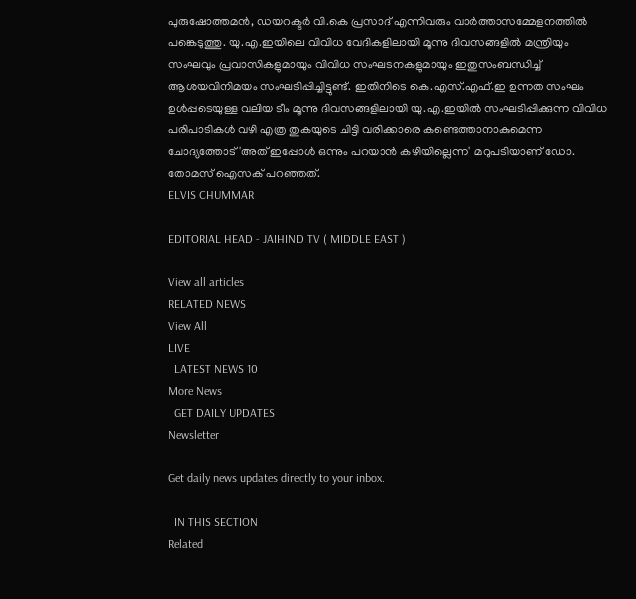പുരുഷോത്തമന്‍, ഡയറക്ടര്‍ വി.കെ പ്രസാദ് എന്നിവരും വാര്‍ത്താസമ്മേളനത്തില്‍ പങ്കെടുത്തു. യു.എ.ഇയിലെ വിവിധ വേദികളിലായി മൂന്നു ദിവസങ്ങളില്‍ മന്ത്രിയും സംഘവും പ്രവാസികളുമായും വിവിധ സംഘടനകളുമായും ഇതുസംബന്ധിച്ച് ആശയവിനിമയം സംഘടിപ്പിച്ചിട്ടുണ്ട്. ഇതിനിടെ കെ.എസ്.എഫ്.ഇ ഉന്നത സംഘം ഉള്‍പ്പടെയുള്ള വലിയ ടീം മൂന്നു ദിവസങ്ങളിലായി യു.എ.ഇയില്‍ സംഘടിപ്പിക്കുന്ന വിവിധ പരിപാടികള്‍ വഴി എത്ര തുകയുടെ ചിട്ടി വരിക്കാരെ കണ്ടെത്താനാകുമെന്ന ചോദ്യത്തോട് 'അത് ഇപ്പോള്‍ ഒന്നും പറയാന്‍ കഴിയില്ലെന്ന' മറുപടിയാണ് ഡോ. തോമസ് ഐസക് പറഞ്ഞത്.
ELVIS CHUMMAR

EDITORIAL HEAD - JAIHIND TV ( MIDDLE EAST )

View all articles
RELATED NEWS
View All
LIVE
  LATEST NEWS 10
More News
  GET DAILY UPDATES
Newsletter

Get daily news updates directly to your inbox.

  IN THIS SECTION
Related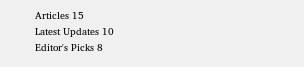Articles 15
Latest Updates 10
Editor's Picks 8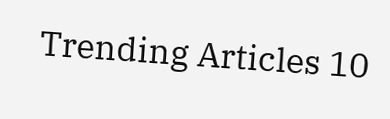Trending Articles 10